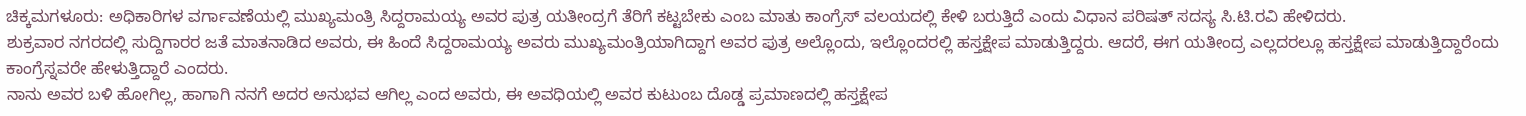ಚಿಕ್ಕಮಗಳೂರು: ಅಧಿಕಾರಿಗಳ ವರ್ಗಾವಣೆಯಲ್ಲಿ ಮುಖ್ಯಮಂತ್ರಿ ಸಿದ್ದರಾಮಯ್ಯ ಅವರ ಪುತ್ರ ಯತೀಂದ್ರಗೆ ತೆರಿಗೆ ಕಟ್ಟಬೇಕು ಎಂಬ ಮಾತು ಕಾಂಗ್ರೆಸ್ ವಲಯದಲ್ಲಿ ಕೇಳಿ ಬರುತ್ತಿದೆ ಎಂದು ವಿಧಾನ ಪರಿಷತ್ ಸದಸ್ಯ ಸಿ.ಟಿ.ರವಿ ಹೇಳಿದರು.
ಶುಕ್ರವಾರ ನಗರದಲ್ಲಿ ಸುದ್ದಿಗಾರರ ಜತೆ ಮಾತನಾಡಿದ ಅವರು, ಈ ಹಿಂದೆ ಸಿದ್ದರಾಮಯ್ಯ ಅವರು ಮುಖ್ಯಮಂತ್ರಿಯಾಗಿದ್ದಾಗ ಅವರ ಪುತ್ರ ಅಲ್ಲೊಂದು, ಇಲ್ಲೊಂದರಲ್ಲಿ ಹಸ್ತಕ್ಷೇಪ ಮಾಡುತ್ತಿದ್ದರು. ಆದರೆ, ಈಗ ಯತೀಂದ್ರ ಎಲ್ಲದರಲ್ಲೂ ಹಸ್ತಕ್ಷೇಪ ಮಾಡುತ್ತಿದ್ದಾರೆಂದು ಕಾಂಗ್ರೆಸ್ನವರೇ ಹೇಳುತ್ತಿದ್ದಾರೆ ಎಂದರು.
ನಾನು ಅವರ ಬಳಿ ಹೋಗಿಲ್ಲ, ಹಾಗಾಗಿ ನನಗೆ ಅದರ ಅನುಭವ ಆಗಿಲ್ಲ ಎಂದ ಅವರು, ಈ ಅವಧಿಯಲ್ಲಿ ಅವರ ಕುಟುಂಬ ದೊಡ್ಡ ಪ್ರಮಾಣದಲ್ಲಿ ಹಸ್ತಕ್ಷೇಪ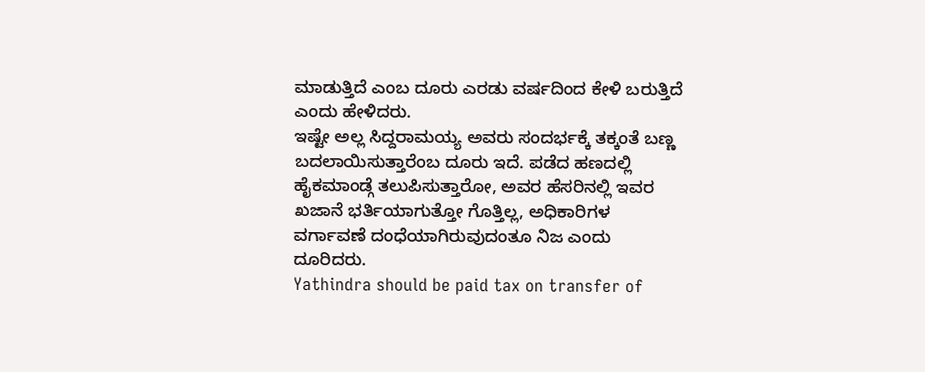ಮಾಡುತ್ತಿದೆ ಎಂಬ ದೂರು ಎರಡು ವರ್ಷದಿಂದ ಕೇಳಿ ಬರುತ್ತಿದೆ ಎಂದು ಹೇಳಿದರು.
ಇಷ್ಟೇ ಅಲ್ಲ ಸಿದ್ದರಾಮಯ್ಯ ಅವರು ಸಂದರ್ಭಕ್ಕೆ ತಕ್ಕಂತೆ ಬಣ್ಣ ಬದಲಾಯಿಸುತ್ತಾರೆಂಬ ದೂರು ಇದೆ. ಪಡೆದ ಹಣದಲ್ಲಿ ಹೈಕಮಾಂಡ್ಗೆ ತಲುಪಿಸುತ್ತಾರೋ, ಅವರ ಹೆಸರಿನಲ್ಲಿ ಇವರ ಖಜಾನೆ ಭರ್ತಿಯಾಗುತ್ತೋ ಗೊತ್ತಿಲ್ಲ, ಅಧಿಕಾರಿಗಳ ವರ್ಗಾವಣೆ ದಂಧೆಯಾಗಿರುವುದಂತೂ ನಿಜ ಎಂದು ದೂರಿದರು.
Yathindra should be paid tax on transfer of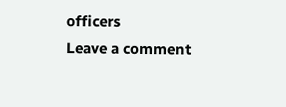officers
Leave a comment